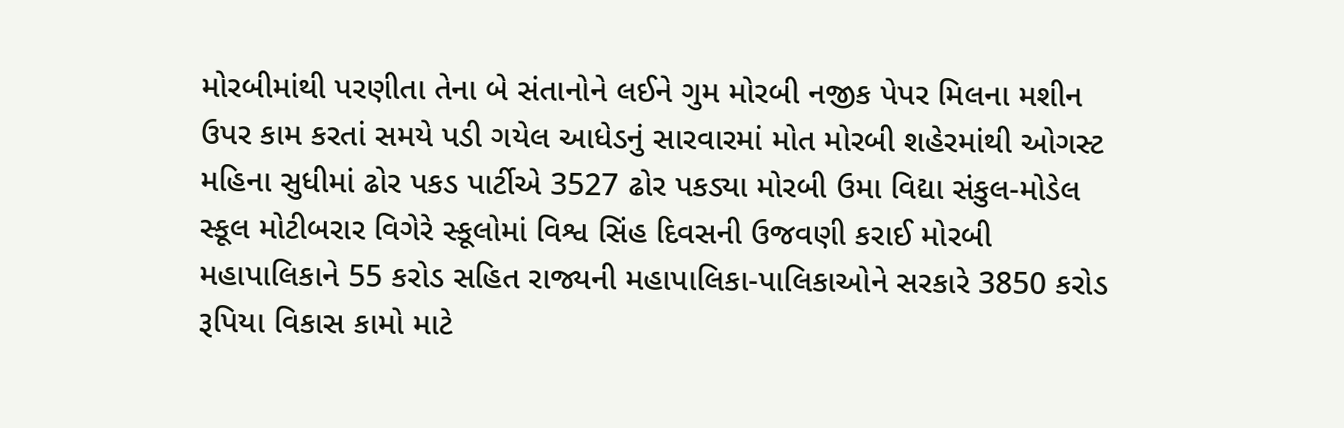મોરબીમાંથી પરણીતા તેના બે સંતાનોને લઈને ગુમ મોરબી નજીક પેપર મિલના મશીન ઉપર કામ કરતાં સમયે પડી ગયેલ આધેડનું સારવારમાં મોત મોરબી શહેરમાંથી ઓગસ્ટ મહિના સુધીમાં ઢોર પકડ પાર્ટીએ 3527 ઢોર પકડ્યા મોરબી ઉમા વિદ્યા સંકુલ-મોડેલ સ્કૂલ મોટીબરાર વિગેરે સ્કૂલોમાં વિશ્વ સિંહ દિવસની ઉજવણી કરાઈ મોરબી મહાપાલિકાને 55 કરોડ સહિત રાજ્યની મહાપાલિકા-પાલિકાઓને સરકારે 3850 કરોડ રૂપિયા વિકાસ કામો માટે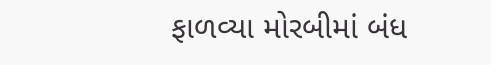ફાળવ્યા મોરબીમાં બંધ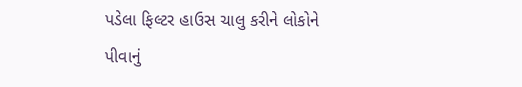પડેલા ફિલ્ટર હાઉસ ચાલુ કરીને લોકોને પીવાનું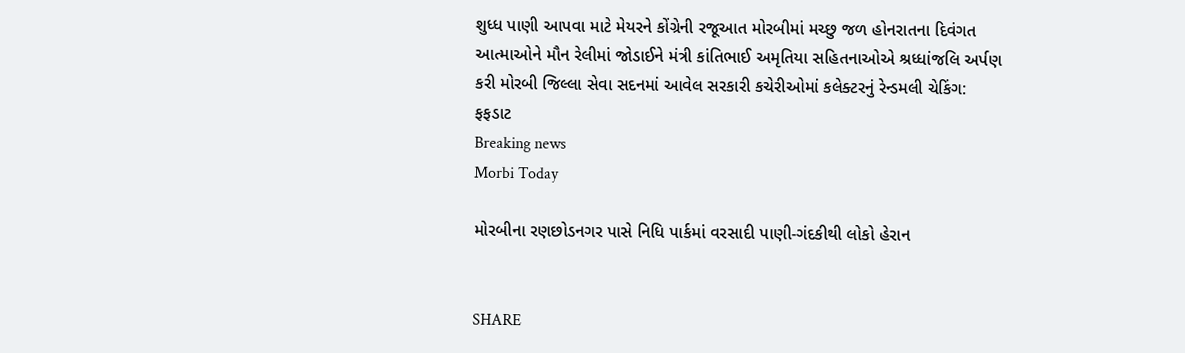શુધ્ધ પાણી આપવા માટે મેયરને કોંગ્રેની રજૂઆત મોરબીમાં મચ્છુ જળ હોનરાતના દિવંગત આત્માઓને મૌન રેલીમાં જોડાઈને મંત્રી કાંતિભાઈ અમૃતિયા સહિતનાઓએ શ્રધ્ધાંજલિ અર્પણ કરી મોરબી જિલ્લા સેવા સદનમાં આવેલ સરકારી કચેરીઓમાં કલેક્ટરનું રેન્ડમલી ચેકિંગ: ફફડાટ
Breaking news
Morbi Today

મોરબીના રણછોડનગર પાસે નિધિ પાર્કમાં વરસાદી પાણી-ગંદકીથી લોકો હેરાન


SHARE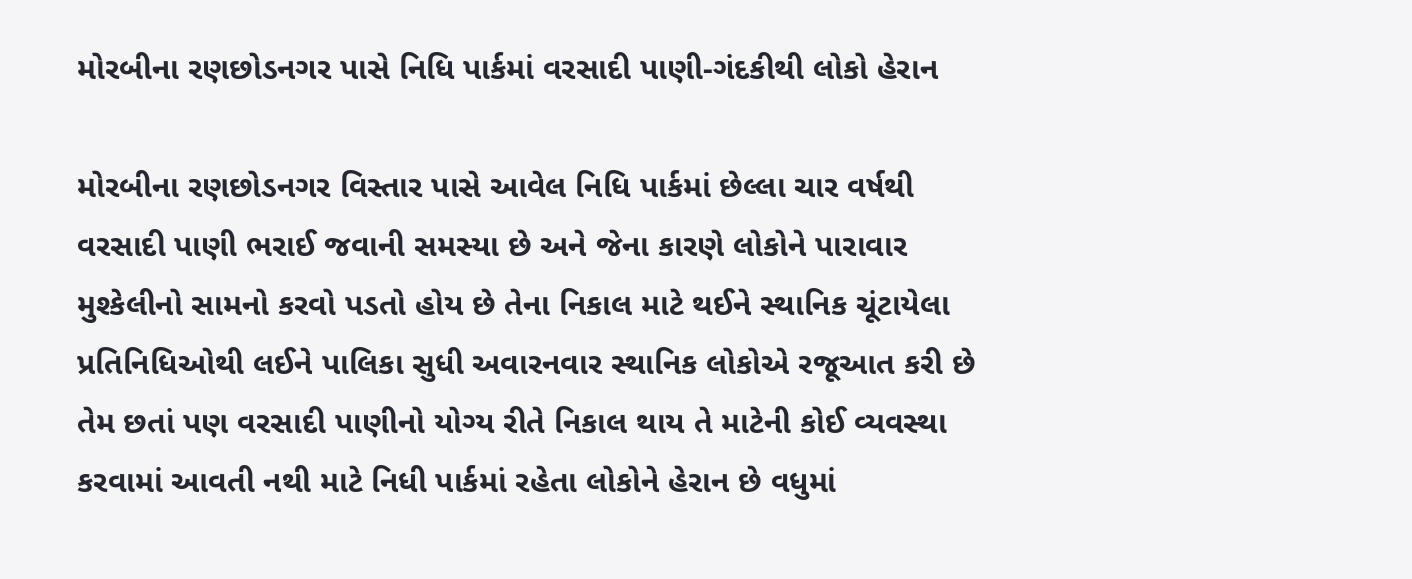મોરબીના રણછોડનગર પાસે નિધિ પાર્કમાં વરસાદી પાણી-ગંદકીથી લોકો હેરાન

મોરબીના રણછોડનગર વિસ્તાર પાસે આવેલ નિધિ પાર્કમાં છેલ્લા ચાર વર્ષથી વરસાદી પાણી ભરાઈ જવાની સમસ્યા છે અને જેના કારણે લોકોને પારાવાર મુશ્કેલીનો સામનો કરવો પડતો હોય છે તેના નિકાલ માટે થઈને સ્થાનિક ચૂંટાયેલા પ્રતિનિધિઓથી લઈને પાલિકા સુધી અવારનવાર સ્થાનિક લોકોએ રજૂઆત કરી છે તેમ છતાં પણ વરસાદી પાણીનો યોગ્ય રીતે નિકાલ થાય તે માટેની કોઈ વ્યવસ્થા કરવામાં આવતી નથી માટે નિધી પાર્કમાં રહેતા લોકોને હેરાન છે વધુમાં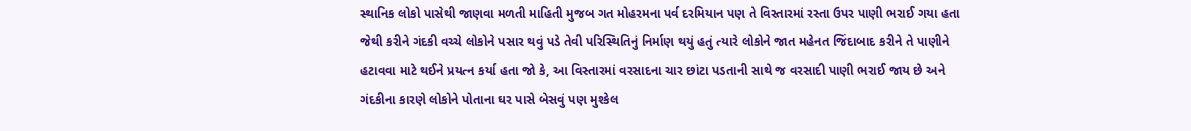સ્થાનિક લોકો પાસેથી જાણવા મળતી માહિતી મુજબ ગત મોહરમના પર્વ દરમિયાન પણ તે વિસ્તારમાં રસ્તા ઉપર પાણી ભરાઈ ગયા હતા જેથી કરીને ગંદકી વચ્ચે લોકોને પસાર થવું પડે તેવી પરિસ્થિતિનું નિર્માણ થયું હતું ત્યારે લોકોને જાત મહેનત જિંદાબાદ કરીને તે પાણીને હટાવવા માટે થઈને પ્રયત્ન કર્યા હતા જો કે, આ વિસ્તારમાં વરસાદના ચાર છાંટા પડતાની સાથે જ વરસાદી પાણી ભરાઈ જાય છે અને ગંદકીના કારણે લોકોને પોતાના ઘર પાસે બેસવું પણ મુશ્કેલ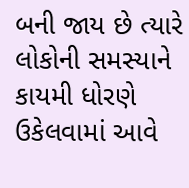બની જાય છે ત્યારે લોકોની સમસ્યાને કાયમી ધોરણે ઉકેલવામાં આવે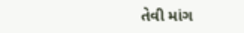તેવી માંગ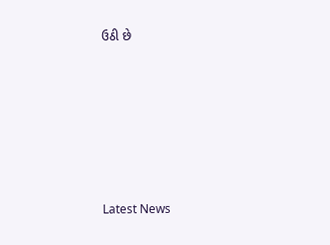ઉઠી છે






Latest News